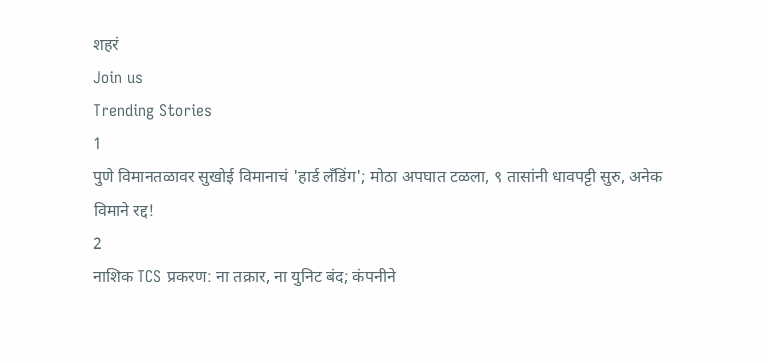शहरं
Join us
Trending Stories
1
पुणे विमानतळावर सुखोई विमानाचं 'हार्ड लँडिंग'; मोठा अपघात टळला, ९ तासांनी धावपट्टी सुरु, अनेक विमाने रद्द!
2
नाशिक TCS प्रकरण: ना तक्रार, ना युनिट बंद; कंपनीने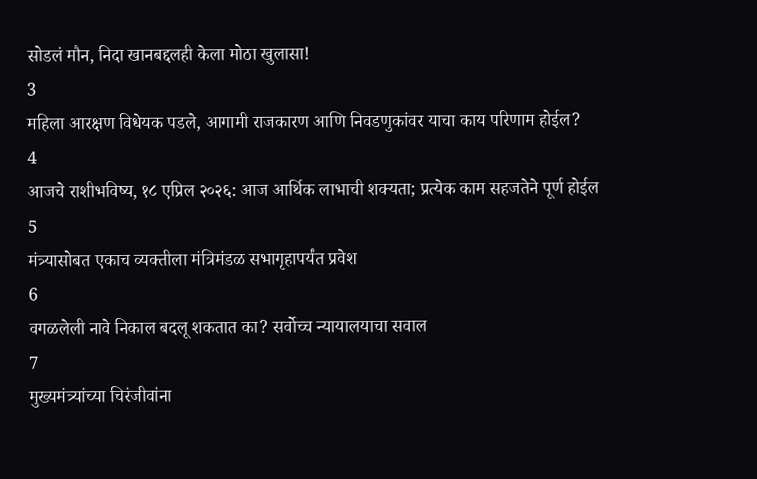सोडलं मौन, निदा खानबद्दलही केला मोठा खुलासा!
3
महिला आरक्षण विधेयक पडले, आगामी राजकारण आणि निवडणुकांवर याचा काय परिणाम होईल?
4
आजचे राशीभविष्य, १८ एप्रिल २०२६: आज आर्थिक लाभाची शक्यता; प्रत्येक काम सहजतेने पूर्ण होईल
5
मंत्र्यासोबत एकाच व्यक्तीला मंत्रिमंडळ सभागृहापर्यंत प्रवेश
6
वगळलेली नावे निकाल बदलू शकतात का? सर्वोच्च न्यायालयाचा सवाल
7
मुख्यमंत्र्यांच्या चिरंजीवांना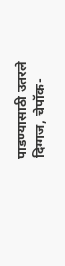पाडण्यासाठी उतरले दिग्गज, चेपॉक-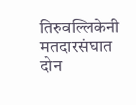तिरुवल्लिकेनी मतदारसंघात दोन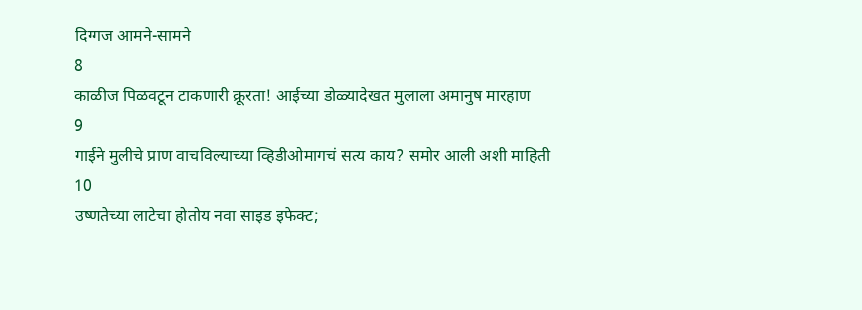दिग्गज आमने-सामने
8
काळीज पिळवटून टाकणारी क्रूरता! आईच्या डोळ्यादेखत मुलाला अमानुष मारहाण
9
गाईने मुलीचे प्राण वाचविल्याच्या व्हिडीओमागचं सत्य काय? समोर आली अशी माहिती
10
उष्णतेच्या लाटेचा होतोय नवा साइड इफेक्ट;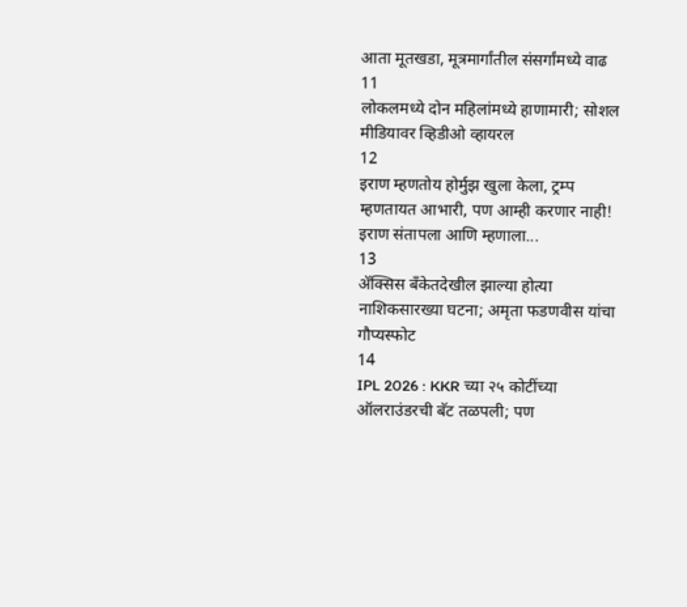आता मूतखडा, मूत्रमार्गांतील संसर्गांमध्ये वाढ
11
लोकलमध्ये दोन महिलांमध्ये हाणामारी; सोशल मीडियावर व्हिडीओ व्हायरल
12
इराण म्हणतोय होर्मुझ खुला केला, ट्रम्प म्हणतायत आभारी, पण आम्ही करणार नाही! इराण संतापला आणि म्हणाला...
13
ॲक्सिस बँकेतदेखील झाल्या होत्या नाशिकसारख्या घटना; अमृता फडणवीस यांचा गौप्यस्फोट
14
IPL 2026 : KKR च्या २५ कोटींच्या ऑलराउंडरची बॅट तळपली; पण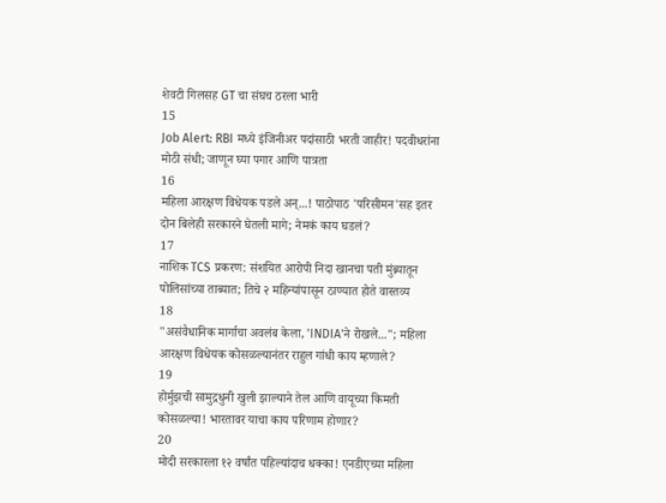शेवटी गिलसह GT चा संघच ठरला भारी
15
Job Alert: RBI मध्ये इंजिनीअर पदांसाठी भरती जाहीर! पदवीधरांना मोठी संधी; जाणून घ्या पगार आणि पात्रता
16
महिला आरक्षण विधेयक पडले अन्...! पाठोपाठ 'परिसीमन'सह इतर दोन बिलेही सरकारने घेतली मागे; नेमकं काय घडलं?
17
नाशिक TCS प्रकरण: संशयित आरोपी निदा खानचा पती मुंब्र्यातून पोलिसांच्या ताब्यात; तिचे २ महिन्यांपासून ठाण्यात होते वास्तव्य
18
"असंवैधानिक मार्गाचा अवलंब केला, 'INDIA'ने रोखले..."; महिला आरक्षण विधेयक कोसळल्यानंतर राहुल गांधी काय म्हणाले?
19
होर्मुझची सामुद्रधुनी खुली झाल्याने तेल आणि वायूच्या किमती कोसळल्या! भारतावर याचा काय परिणाम होणार?
20
मोदी सरकारला १२ वर्षांत पहिल्यांदाच धक्का! एनडीएच्या महिला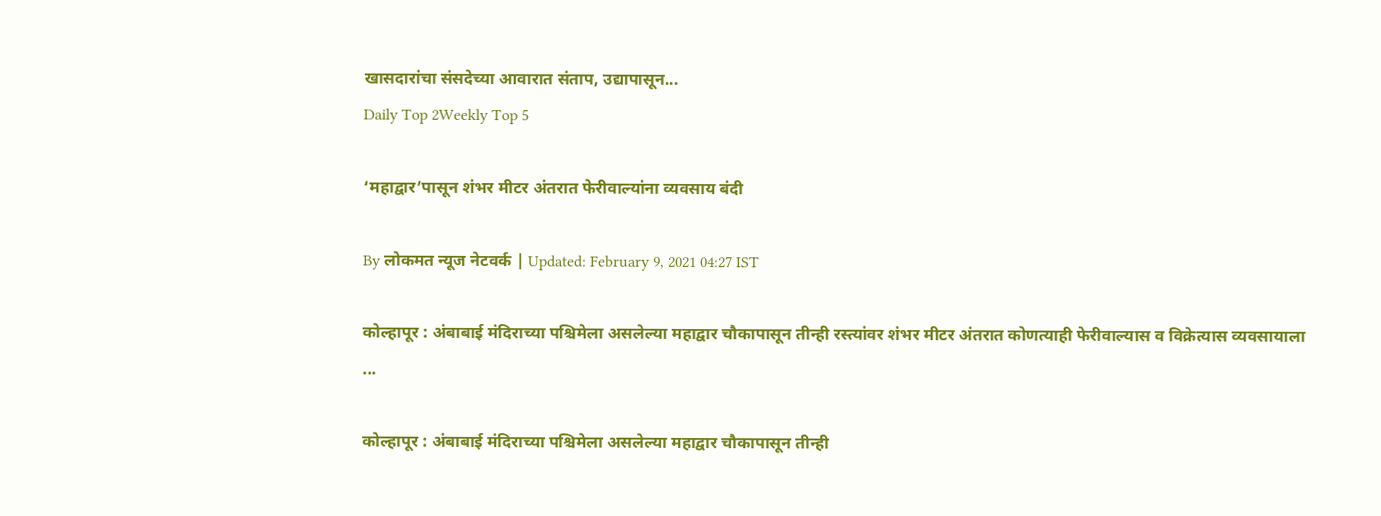खासदारांचा संसदेच्या आवारात संताप, उद्यापासून...
Daily Top 2Weekly Top 5

‘महाद्वार’पासून शंभर मीटर अंतरात फेरीवाल्यांना व्यवसाय बंदी

By लोकमत न्यूज नेटवर्क | Updated: February 9, 2021 04:27 IST

कोल्हापूर : अंबाबाई मंदिराच्या पश्चिमेला असलेल्या महाद्वार चौकापासून तीन्ही रस्त्यांवर शंभर मीटर अंतरात कोणत्याही फेरीवाल्यास व विक्रेत्यास व्यवसायाला ...

कोल्हापूर : अंबाबाई मंदिराच्या पश्चिमेला असलेल्या महाद्वार चौकापासून तीन्ही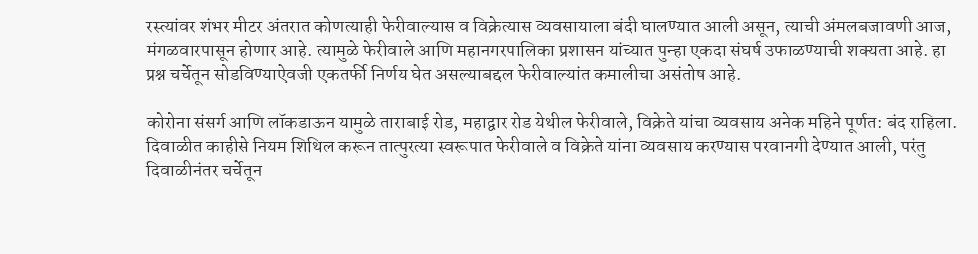रस्त्यांवर शंभर मीटर अंतरात कोणत्याही फेरीवाल्यास व विक्रेत्यास व्यवसायाला बंदी घालण्यात आली असून, त्याची अंमलबजावणी आज, मंगळवारपासून होणार आहे. त्यामुळे फेरीवाले आणि महानगरपालिका प्रशासन यांच्यात पुन्हा एकदा संघर्ष उफाळण्याची शक्यता आहे. हा प्रश्न चर्चेतून सोडविण्याऐवजी एकतर्फी निर्णय घेत असल्याबद्दल फेरीवाल्यांत कमालीचा असंतोष आहे.

कोरोना संसर्ग आणि लॉकडाऊन यामुळे ताराबाई रोड, महाद्वार रोड येथील फेरीवाले, विक्रेते यांचा व्यवसाय अनेक महिने पूर्णत: बंद राहिला. दिवाळीत काहीसे नियम शिथिल करून तात्पुरत्या स्वरूपात फेरीवाले व विक्रेते यांना व्यवसाय करण्यास परवानगी देण्यात आली, परंतु दिवाळीनंतर चर्चेतून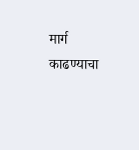मार्ग काढण्याचा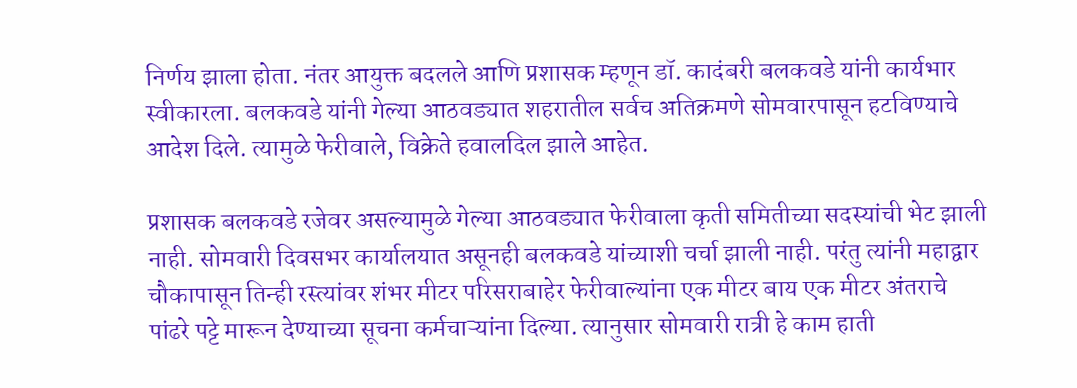निर्णय झाला होता. नंतर आयुक्त बदलले आणि प्रशासक म्हणून डॉ. कादंबरी बलकवडे यांनी कार्यभार स्वीकारला. बलकवडे यांनी गेल्या आठवड्यात शहरातील सर्वच अतिक्रमणे सोमवारपासून हटविण्याचे आदेश दिले. त्यामुळे फेरीवाले, विक्रेते हवालदिल झाले आहेत.

प्रशासक बलकवडे रजेवर असल्यामुळे गेल्या आठवड्यात फेरीवाला कृती समितीच्या सदस्यांची भेट झाली नाही. सोमवारी दिवसभर कार्यालयात असूनही बलकवडे यांच्याशी चर्चा झाली नाही. परंतु त्यांनी महाद्वार चौकापासून तिन्ही रस्त्यांवर शंभर मीटर परिसराबाहेर फेरीवाल्यांना एक मीटर बाय एक मीटर अंतराचे पांढरे पट्टे मारून देण्याच्या सूचना कर्मचाऱ्यांना दिल्या. त्यानुसार सोमवारी रात्री हे काम हाती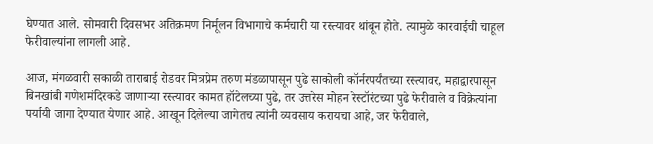घेण्यात आले. सोमवारी दिवसभर अतिक्रमण निर्मूलन विभागाचे कर्मचारी या रस्त्यावर थांबून होते. त्यामुळे कारवाईची चाहूल फेरीवाल्यांना लागली आहे.

आज, मंगळवारी सकाळी ताराबाई रोडवर मित्रप्रेम तरुण मंडळापासून पुढे साकोली कॉर्नरपर्यंतच्या रस्त्यावर, महाद्वारपासून बिनखांबी गणेशमंदिरकडे जाणाऱ्या रस्त्यावर कामत हॉटेलच्या पुढे, तर उत्तरेस मोहन रेस्टॉरंटच्या पुढे फेरीवाले व विक्रेत्यांना पर्यायी जागा देण्यात येणार आहे. आखून दिलेल्या जागेतच त्यांनी व्यवसाय करायचा आहे, जर फेरीवाले,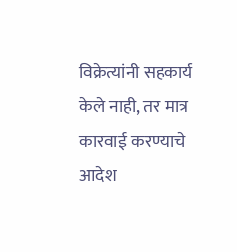विक्रेत्यांनी सहकार्य केले नाही, तर मात्र कारवाई करण्याचे आदेश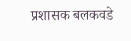प्रशासक बलकवडे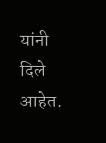यांनी दिले आहेत.